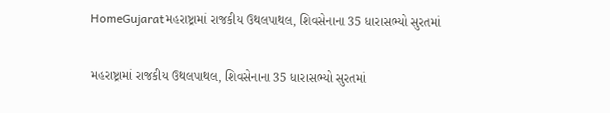HomeGujaratમહરાષ્ટ્રામાં રાજકીય ઉથલપાથલ, શિવસેનાના 35 ધારાસભ્યો સુરતમાં

મહરાષ્ટ્રામાં રાજકીય ઉથલપાથલ, શિવસેનાના 35 ધારાસભ્યો સુરતમાં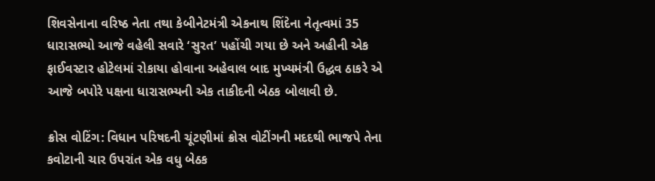શિવસેનાના વરિષ્ઠ નેતા તથા કેબીનેટમંત્રી એકનાથ શિંદેના નેતૃત્વમાં 35 ધારાસભ્યો આજે વહેલી સવારે ‘સુરત’ પહોંચી ગયા છે અને અહીની એક ફાઈવસ્ટાર હોટેલમાં રોકાયા હોવાના અહેવાલ બાદ મુખ્યમંત્રી ઉદ્ધવ ઠાકરે એ આજે બપોરે પક્ષના ધારાસભ્યની એક તાકીદની બેઠક બોલાવી છે.

ક્રોસ વોટિંગ: વિધાન પરિષદની ચૂંટણીમાં ક્રોસ વોટીંગની મદદથી ભાજપે તેના કવોટાની ચાર ઉપરાંત એક વધુ બેઠક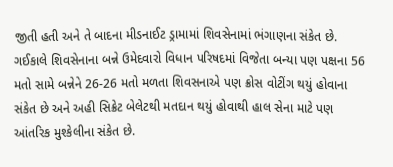જીતી હતી અને તે બાદના મીડનાઈટ ડ્રામામાં શિવસેનામાં ભંગાણના સંકેત છે. ગઈકાલે શિવસેનાના બન્ને ઉમેદવારો વિધાન પરિષદમાં વિજેતા બન્યા પણ પક્ષના 56 મતો સામે બન્નેને 26-26 મતો મળતા શિવસનાએ પણ ક્રોસ વોટીંગ થયું હોવાના સંકેત છે અને અહી સિક્રેટ બેલેટથી મતદાન થયું હોવાથી હાલ સેના માટે પણ આંતરિક મુશ્કેલીના સંકેત છે.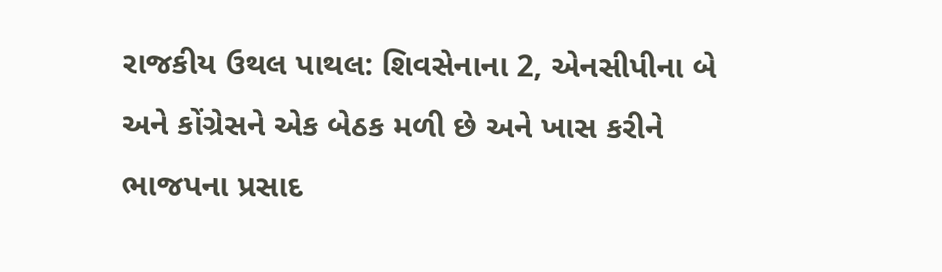રાજકીય ઉથલ પાથલ: શિવસેનાના 2, એનસીપીના બે અને કોંગ્રેસને એક બેઠક મળી છે અને ખાસ કરીને ભાજપના પ્રસાદ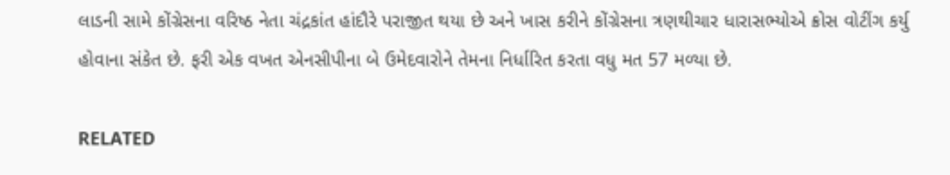લાડની સામે કોંગ્રેસના વરિષ્ઠ નેતા ચંદ્રકાંત હાંદૌરે પરાજીત થયા છે અને ખાસ કરીને કોંગ્રેસના ત્રણથીચાર ધારાસભ્યોએ ક્રોસ વોટીંગ કર્યુ હોવાના સંકેત છે. ફરી એક વખત એનસીપીના બે ઉમેદવારોને તેમના નિર્ધારિત કરતા વધુ મત 57 મળ્યા છે.

RELATED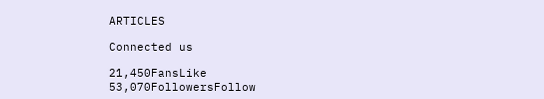ARTICLES

Connected us

21,450FansLike
53,070FollowersFollow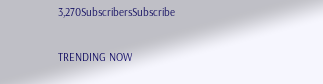3,270SubscribersSubscribe

TRENDING NOW